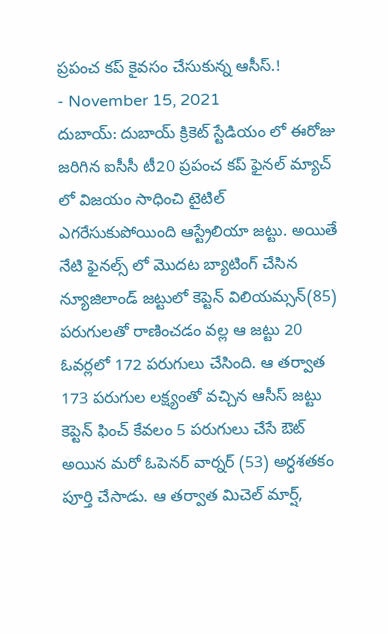ప్రపంచ కప్ కైవసం చేసుకున్న ఆసీస్.!
- November 15, 2021
దుబాయ్: దుబాయ్ క్రికెట్ స్టేడియం లో ఈరోజు జరిగిన ఐసీసీ టీ20 ప్రపంచ కప్ ఫైనల్ మ్యాచ్ లో విజయం సాధించి టైటిల్ ఎగరేసుకుపోయింది ఆస్ట్రేలియా జట్టు. అయితే నేటి ఫైనల్స్ లో మొదట బ్యాటింగ్ చేసిన న్యూజిలాండ్ జట్టులో కెప్టెన్ విలియమ్సన్(85) పరుగులతో రాణించడం వల్ల ఆ జట్టు 20 ఓవర్లలో 172 పరుగులు చేసింది. ఆ తర్వాత 173 పరుగుల లక్ష్యంతో వచ్చిన ఆసీస్ జట్టు కెప్టెన్ ఫించ్ కేవలం 5 పరుగులు చేసే ఔట్ అయిన మరో ఓపెనర్ వార్నర్ (53) అర్ధశతకం పూర్తి చేసాడు. ఆ తర్వాత మిచెల్ మార్ష్,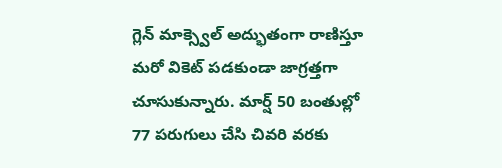గ్లెన్ మాక్స్వెల్ అద్భుతంగా రాణిస్తూ మరో వికెట్ పడకుండా జాగ్రత్తగా చూసుకున్నారు. మార్ష్ 50 బంతుల్లో 77 పరుగులు చేసి చివరి వరకు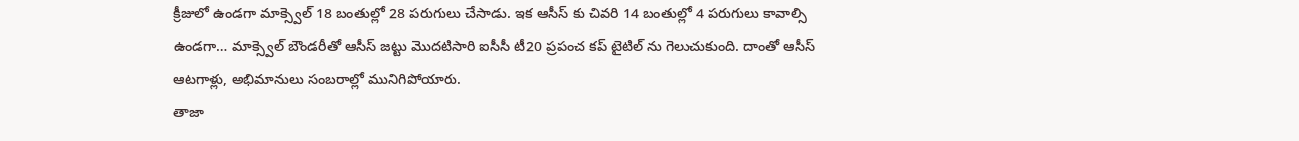క్రీజులో ఉండగా మాక్స్వెల్ 18 బంతుల్లో 28 పరుగులు చేసాడు. ఇక ఆసీస్ కు చివరి 14 బంతుల్లో 4 పరుగులు కావాల్సి ఉండగా… మాక్స్వెల్ బౌండరీతో ఆసీస్ జట్టు మొదటిసారి ఐసీసీ టీ20 ప్రపంచ కప్ టైటిల్ ను గెలుచుకుంది. దాంతో ఆసీస్ ఆటగాళ్లు, అభిమానులు సంబరాల్లో మునిగిపోయారు.
తాజా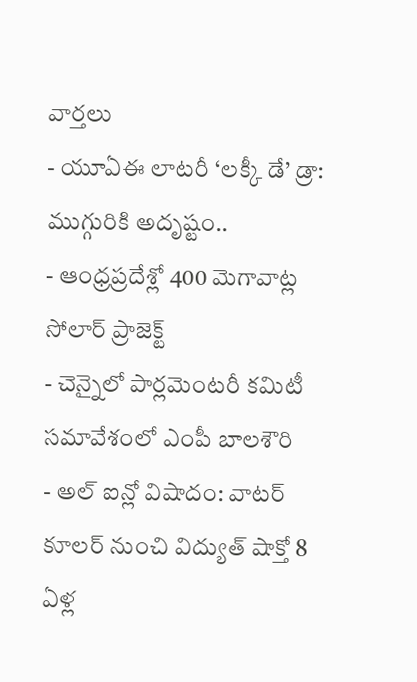వార్తలు
- యూఏఈ లాటరీ ‘లక్కీ డే’ డ్రా: ముగ్గురికి అదృష్టం..
- ఆంధ్రప్రదేశ్లో 400 మెగావాట్ల సోలార్ ప్రాజెక్ట్
- చెన్నైలో పార్లమెంటరీ కమిటీ సమావేశంలో ఎంపీ బాలశౌరి
- అల్ ఐన్లో విషాదం: వాటర్ కూలర్ నుంచి విద్యుత్ షాక్తో 8 ఏళ్ల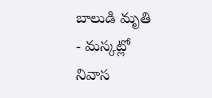బాలుడి మృతి
- మస్కట్లో నివాస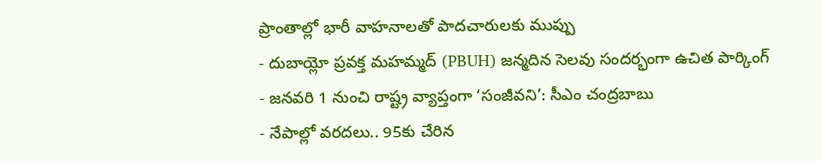ప్రాంతాల్లో భారీ వాహనాలతో పాదచారులకు ముప్పు
- దుబాయ్లో ప్రవక్త మహమ్మద్ (PBUH) జన్మదిన సెలవు సందర్భంగా ఉచిత పార్కింగ్
- జనవరి 1 నుంచి రాష్ట్ర వ్యాప్తంగా ‘సంజీవని’: సీఎం చంద్రబాబు
- నేపాల్లో వరదలు.. 95కు చేరిన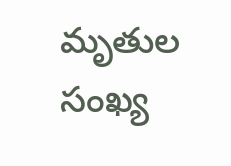మృతుల సంఖ్య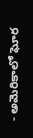- అమెరికాలో ఘోర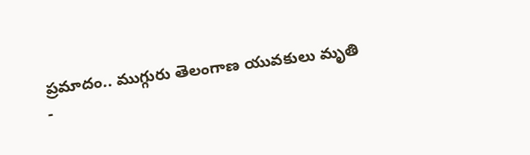ప్రమాదం.. ముగ్గురు తెలంగాణ యువకులు మృతి
-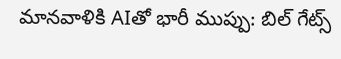మానవాళికి AIతో భారీ ముప్పు: బిల్ గేట్స్